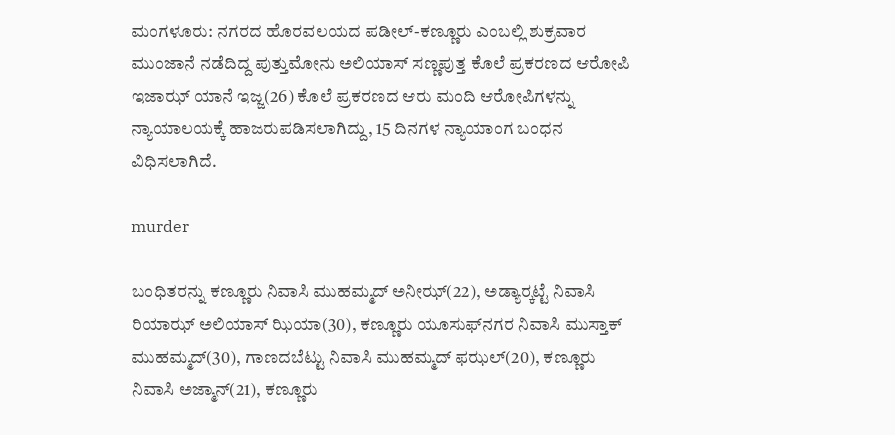ಮಂಗಳೂರು: ನಗರದ ಹೊರವಲಯದ ಪಡೀಲ್-ಕಣ್ಣೂರು ಎಂಬಲ್ಲಿ ಶುಕ್ರವಾರ ಮುಂಜಾನೆ ನಡೆದಿದ್ದ ಪುತ್ತುಮೋನು ಅಲಿಯಾಸ್ ಸಣ್ಣಪುತ್ತ ಕೊಲೆ ಪ್ರಕರಣದ ಆರೋಪಿ ಇಜಾಝ್ ಯಾನೆ ಇಜ್ಜ(26) ಕೊಲೆ ಪ್ರಕರಣದ ಆರು ಮಂದಿ ಆರೋಪಿಗಳನ್ನು ನ್ಯಾಯಾಲಯಕ್ಕೆ ಹಾಜರುಪಡಿಸಲಾಗಿದ್ದು, 15 ದಿನಗಳ ನ್ಯಾಯಾಂಗ ಬಂಧನ ವಿಧಿಸಲಾಗಿದೆ.

murder

ಬಂಧಿತರನ್ನು ಕಣ್ಣೂರು ನಿವಾಸಿ ಮುಹಮ್ಮದ್ ಅನೀಝ್(22), ಅಡ್ಯಾರ್‍ಕಟ್ಟೆ ನಿವಾಸಿ ರಿಯಾಝ್ ಅಲಿಯಾಸ್ ಝಿಯಾ(30), ಕಣ್ಣೂರು ಯೂಸುಫ್‍ನಗರ ನಿವಾಸಿ ಮುಸ್ತಾಕ್ ಮುಹಮ್ಮದ್(30), ಗಾಣದಬೆಟ್ಟು ನಿವಾಸಿ ಮುಹಮ್ಮದ್ ಫಝಲ್(20), ಕಣ್ಣೂರು ನಿವಾಸಿ ಅಜ್ಮಾನ್(21), ಕಣ್ಣೂರು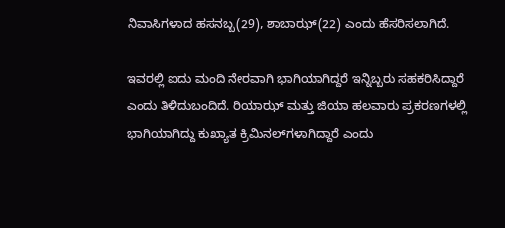ನಿವಾಸಿಗಳಾದ ಹಸನಬ್ಬ(29), ಶಾಬಾಝ್(22) ಎಂದು ಹೆಸರಿಸಲಾಗಿದೆ.

ಇವರಲ್ಲಿ ಐದು ಮಂದಿ ನೇರವಾಗಿ ಭಾಗಿಯಾಗಿದ್ದರೆ ಇನ್ನಿಬ್ಬರು ಸಹಕರಿಸಿದ್ದಾರೆ ಎಂದು ತಿಳಿದುಬಂದಿದೆ. ರಿಯಾಝ್ ಮತ್ತು ಜಿಯಾ ಹಲವಾರು ಪ್ರಕರಣಗಳಲ್ಲಿ ಭಾಗಿಯಾಗಿದ್ದು ಕುಖ್ಯಾತ ಕ್ರಿಮಿನಲ್‍ಗಳಾಗಿದ್ದಾರೆ ಎಂದು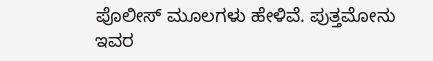ಪೊಲೀಸ್ ಮೂಲಗಳು ಹೇಳಿವೆ. ಪುತ್ತಮೋನು ಇವರ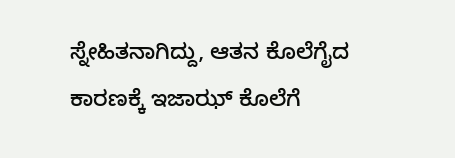ಸ್ನೇಹಿತನಾಗಿದ್ದು, ಆತನ ಕೊಲೆಗೈದ ಕಾರಣಕ್ಕೆ ಇಜಾಝ್ ಕೊಲೆಗೆ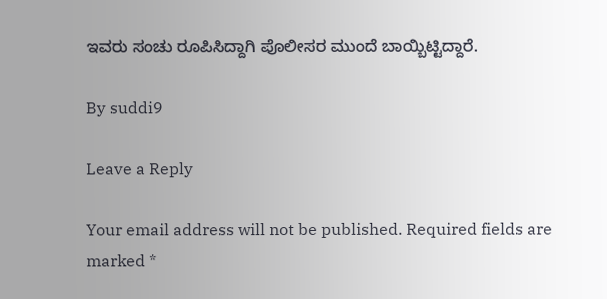ಇವರು ಸಂಚು ರೂಪಿಸಿದ್ದಾಗಿ ಪೊಲೀಸರ ಮುಂದೆ ಬಾಯ್ಬಿಟ್ಟಿದ್ದಾರೆ.

By suddi9

Leave a Reply

Your email address will not be published. Required fields are marked *